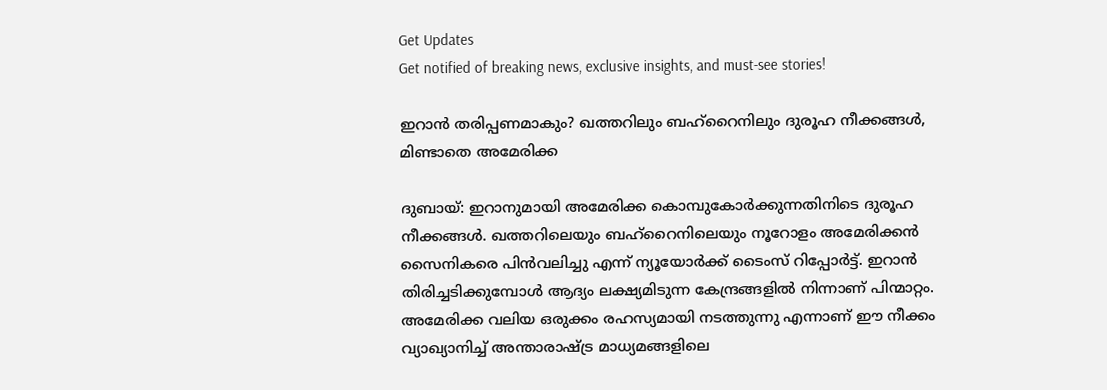Get Updates
Get notified of breaking news, exclusive insights, and must-see stories!

ഇറാന്‍ തരിപ്പണമാകും? ഖത്തറിലും ബഹ്‌റൈനിലും ദുരൂഹ നീക്കങ്ങള്‍, മിണ്ടാതെ അമേരിക്ക

ദുബായ്: ഇറാനുമായി അമേരിക്ക കൊമ്പുകോര്‍ക്കുന്നതിനിടെ ദുരൂഹ നീക്കങ്ങള്‍. ഖത്തറിലെയും ബഹ്‌റൈനിലെയും നൂറോളം അമേരിക്കന്‍ സൈനികരെ പിന്‍വലിച്ചു എന്ന് ന്യൂയോര്‍ക്ക് ടൈംസ് റിപ്പോര്‍ട്ട്. ഇറാന്‍ തിരിച്ചടിക്കുമ്പോള്‍ ആദ്യം ലക്ഷ്യമിടുന്ന കേന്ദ്രങ്ങളില്‍ നിന്നാണ് പിന്മാറ്റം. അമേരിക്ക വലിയ ഒരുക്കം രഹസ്യമായി നടത്തുന്നു എന്നാണ് ഈ നീക്കം വ്യാഖ്യാനിച്ച് അന്താരാഷ്ട്ര മാധ്യമങ്ങളിലെ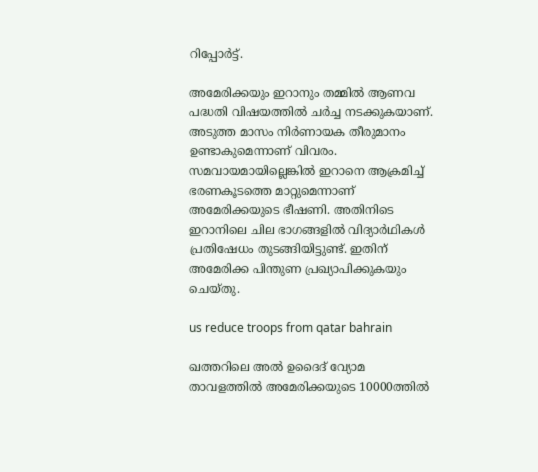റിപ്പോര്‍ട്ട്.

അമേരിക്കയും ഇറാനും തമ്മില്‍ ആണവ പദ്ധതി വിഷയത്തില്‍ ചര്‍ച്ച നടക്കുകയാണ്. അടുത്ത മാസം നിര്‍ണായക തീരുമാനം ഉണ്ടാകുമെന്നാണ് വിവരം. സമവായമായില്ലെങ്കില്‍ ഇറാനെ ആക്രമിച്ച് ഭരണകൂടത്തെ മാറ്റുമെന്നാണ് അമേരിക്കയുടെ ഭീഷണി. അതിനിടെ ഇറാനിലെ ചില ഭാഗങ്ങളില്‍ വിദ്യാര്‍ഥികള്‍ പ്രതിഷേധം തുടങ്ങിയിട്ടുണ്ട്. ഇതിന് അമേരിക്ക പിന്തുണ പ്രഖ്യാപിക്കുകയും ചെയ്തു.

us reduce troops from qatar bahrain

ഖത്തറിലെ അല്‍ ഉദൈദ് വ്യോമ താവളത്തില്‍ അമേരിക്കയുടെ 10000ത്തില്‍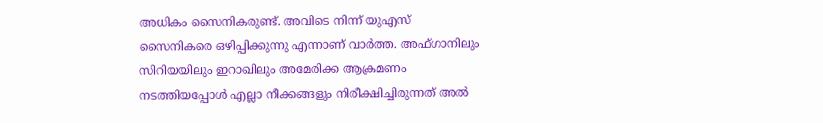അധികം സൈനികരുണ്ട്. അവിടെ നിന്ന് യുഎസ് സൈനികരെ ഒഴിപ്പിക്കുന്നു എന്നാണ് വാര്‍ത്ത. അഫ്ഗാനിലും സിറിയയിലും ഇറാഖിലും അമേരിക്ക ആക്രമണം നടത്തിയപ്പോള്‍ എല്ലാ നീക്കങ്ങളും നിരീക്ഷിച്ചിരുന്നത് അല്‍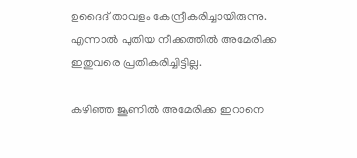ഉദൈദ് താവളം കേന്ദ്രീകരിച്ചായിരുന്നു. എന്നാല്‍ പുതിയ നീക്കത്തില്‍ അമേരിക്ക ഇതുവരെ പ്രതികരിച്ചിട്ടില്ല.

കഴിഞ്ഞ ജൂണില്‍ അമേരിക്ക ഇറാനെ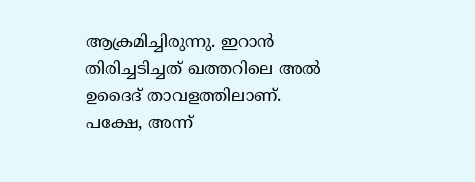ആക്രമിച്ചിരുന്നു. ഇറാന്‍ തിരിച്ചടിച്ചത് ഖത്തറിലെ അല്‍ ഉദൈദ് താവളത്തിലാണ്. പക്ഷേ, അന്ന്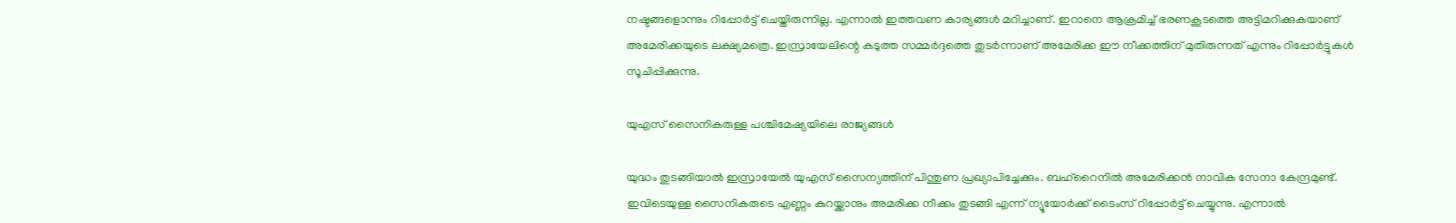നഷ്ടങ്ങളൊന്നും റിപ്പോര്‍ട്ട് ചെയ്തിരുന്നില്ല. എന്നാല്‍ ഇത്തവണ കാര്യങ്ങള്‍ മറിച്ചാണ്. ഇറാനെ ആക്രമിച്ച് ഭരണകൂടത്തെ അട്ടിമറിക്കുകയാണ് അമേരിക്കയുടെ ലക്ഷ്യമത്രെ. ഇസ്രായേലിന്റെ കടുത്ത സമ്മര്‍ദ്ദത്തെ തുടര്‍ന്നാണ് അമേരിക്ക ഈ നീക്കത്തിന് മുതിരുന്നത് എന്നും റിപ്പോര്‍ട്ടുകള്‍ സൂചിപ്പിക്കുന്നു.

യുഎസ് സൈനികരുള്ള പശ്ചിമേഷ്യയിലെ രാജ്യങ്ങള്‍

യുദ്ധം തുടങ്ങിയാല്‍ ഇസ്രായേല്‍ യുഎസ് സൈന്യത്തിന് പിന്തുണ പ്രഖ്യാപിച്ചേക്കും. ബഹ്‌റൈനില്‍ അമേരിക്കന്‍ നാവിക സേനാ കേന്ദ്രമുണ്ട്. ഇവിടെയുള്ള സൈനികരുടെ എണ്ണം കുറയ്ക്കാനും അമരിക്ക നീക്കം തുടങ്ങി എന്ന് ന്യൂയോര്‍ക്ക് ടൈംസ് റിപ്പോര്‍ട്ട് ചെയ്യുന്നു. എന്നാല്‍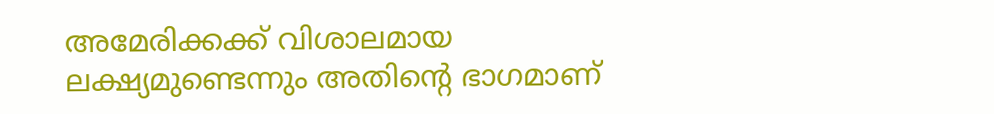അമേരിക്കക്ക് വിശാലമായ ലക്ഷ്യമുണ്ടെന്നും അതിന്റെ ഭാഗമാണ്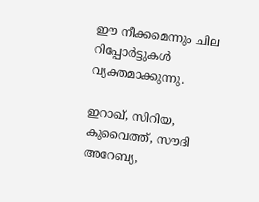ഈ നീക്കമെന്നും ചില റിപ്പോര്‍ട്ടുകള്‍ വ്യക്തമാക്കുന്നു.

ഇറാഖ്, സിറിയ, കുവൈത്ത്, സൗദി അറേബ്യ,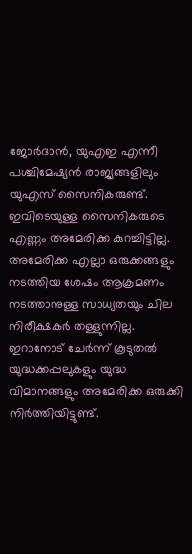ജോര്‍ദാന്‍, യുഎഇ എന്നീ പശ്ചിമേഷ്യന്‍ രാജ്യങ്ങളിലും യുഎസ് സൈനികരുണ്ട്. ഇവിടെയുള്ള സൈനികരുടെ എണ്ണം അമേരിക്ക കുറച്ചിട്ടില്ല. അമേരിക്ക എല്ലാ ഒരുക്കങ്ങളും നടത്തിയ ശേഷം ആക്രമണം നടത്താനുള്ള സാധ്യതയും ചില നിരീക്ഷകര്‍ തള്ളുന്നില്ല. ഇറാനോട് ചേര്‍ന്ന് കൂടുതല്‍ യുദ്ധക്കപ്പലുകളും യുദ്ധ വിമാനങ്ങളും അമേരിക്ക ഒരുക്കി നിര്‍ത്തിയിട്ടുണ്ട്.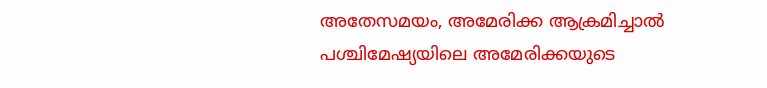അതേസമയം, അമേരിക്ക ആക്രമിച്ചാല്‍ പശ്ചിമേഷ്യയിലെ അമേരിക്കയുടെ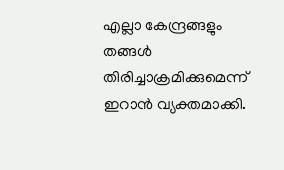എല്ലാ കേന്ദ്രങ്ങളും തങ്ങള്‍ തിരിച്ചാക്രമിക്കുമെന്ന് ഇറാന്‍ വ്യക്തമാക്കി.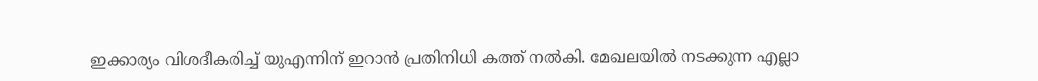ഇക്കാര്യം വിശദീകരിച്ച് യുഎന്നിന് ഇറാന്‍ പ്രതിനിധി കത്ത് നല്‍കി. മേഖലയില്‍ നടക്കുന്ന എല്ലാ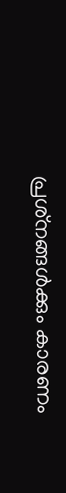പ്രശ്‌നങ്ങള്‍ക്കും കാരണം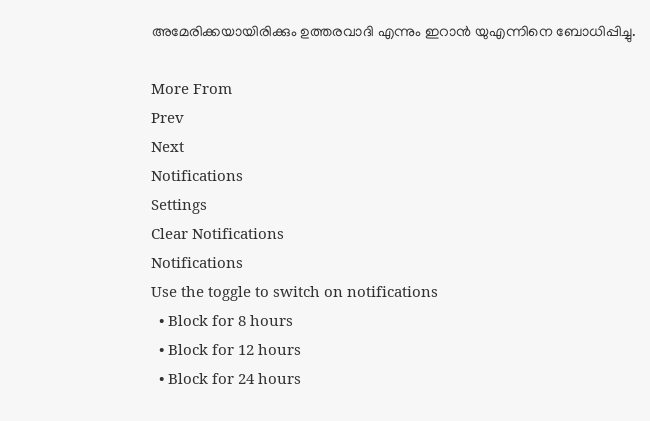അമേരിക്കയായിരിക്കും ഉത്തരവാദി എന്നും ഇറാന്‍ യുഎന്നിനെ ബോധിപ്പിച്ചു.

More From
Prev
Next
Notifications
Settings
Clear Notifications
Notifications
Use the toggle to switch on notifications
  • Block for 8 hours
  • Block for 12 hours
  • Block for 24 hours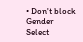• Don't block
Gender
Select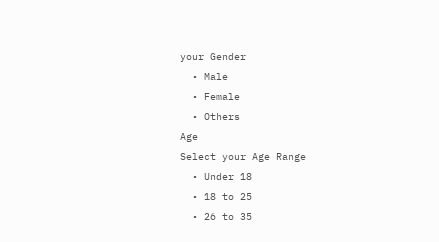your Gender
  • Male
  • Female
  • Others
Age
Select your Age Range
  • Under 18
  • 18 to 25
  • 26 to 35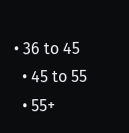• 36 to 45
  • 45 to 55
  • 55+